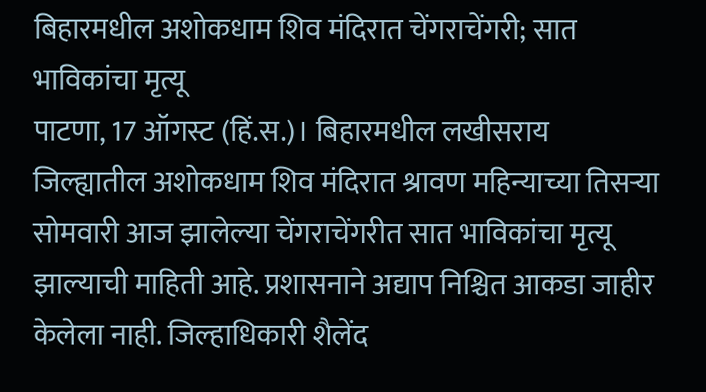बिहारमधील अशोकधाम शिव मंदिरात चेंगराचेंगरी; सात भाविकांचा मृत्यू
पाटणा, 17 ऑगस्ट (हिं.स.)। बिहारमधील लखीसराय जिल्ह्यातील अशोकधाम शिव मंदिरात श्रावण महिन्याच्या तिसऱ्या सोमवारी आज झालेल्या चेंगराचेंगरीत सात भाविकांचा मृत्यू झाल्याची माहिती आहे. प्रशासनाने अद्याप निश्चित आकडा जाहीर केलेला नाही. जिल्हाधिकारी शैलेंद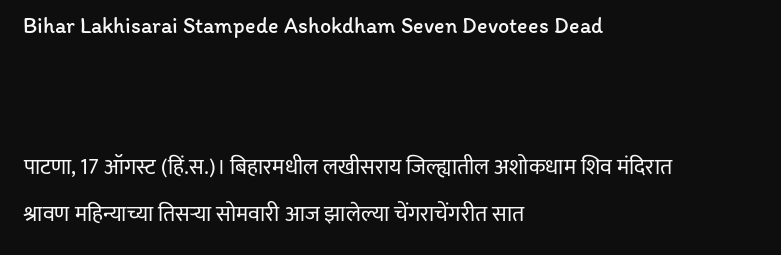Bihar Lakhisarai Stampede Ashokdham Seven Devotees Dead


पाटणा, 17 ऑगस्ट (हिं.स.)। बिहारमधील लखीसराय जिल्ह्यातील अशोकधाम शिव मंदिरात श्रावण महिन्याच्या तिसऱ्या सोमवारी आज झालेल्या चेंगराचेंगरीत सात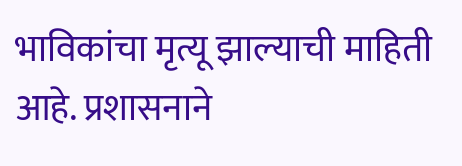भाविकांचा मृत्यू झाल्याची माहिती आहे. प्रशासनाने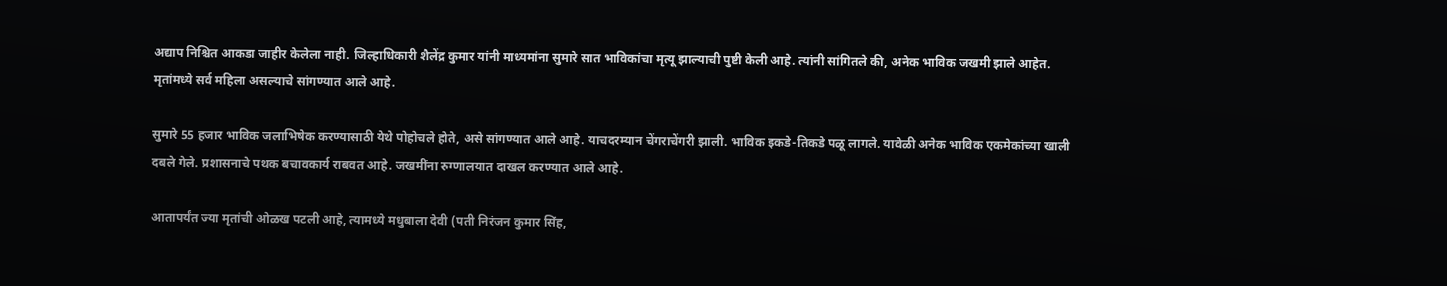अद्याप निश्चित आकडा जाहीर केलेला नाही. जिल्हाधिकारी शैलेंद्र कुमार यांनी माध्यमांना सुमारे सात भाविकांचा मृत्यू झाल्याची पुष्टी केली आहे. त्यांनी सांगितले की, अनेक भाविक जखमी झाले आहेत. मृतांमध्ये सर्व महिला असल्याचे सांगण्यात आले आहे.

सुमारे 55 हजार भाविक जलाभिषेक करण्यासाठी येथे पोहोचले होते, असे सांगण्यात आले आहे. याचदरम्यान चेंगराचेंगरी झाली. भाविक इकडे-तिकडे पळू लागले. यावेळी अनेक भाविक एकमेकांच्या खाली दबले गेले. प्रशासनाचे पथक बचावकार्य राबवत आहे. जखमींना रुग्णालयात दाखल करण्यात आले आहे.

आतापर्यंत ज्या मृतांची ओळख पटली आहे, त्यामध्ये मधुबाला देवी (पती निरंजन कुमार सिंह,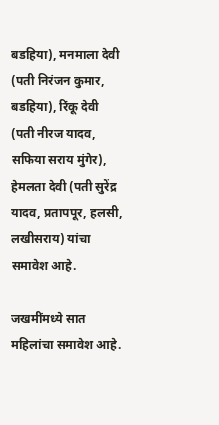बडहिया), मनमाला देवी (पती निरंजन कुमार, बडहिया), रिंकू देवी (पती नीरज यादव, सफिया सराय मुंगेर), हेमलता देवी (पती सुरेंद्र यादव, प्रतापपूर, हलसी, लखीसराय) यांचा समावेश आहे.

जखमींमध्ये सात महिलांचा समावेश आहे.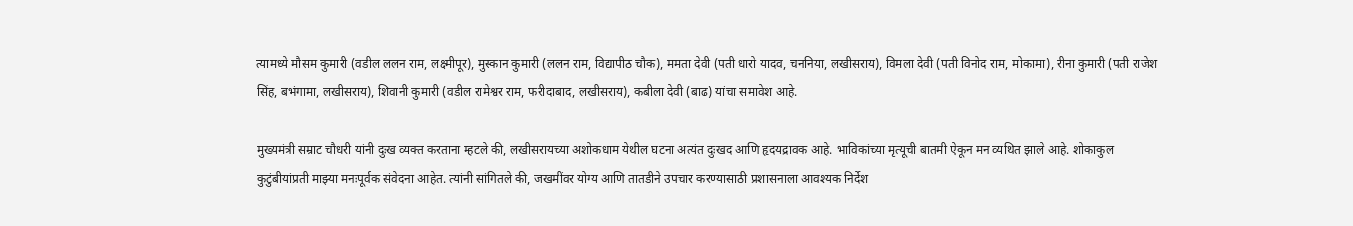त्यामध्ये मौसम कुमारी (वडील ललन राम, लक्ष्मीपूर), मुस्कान कुमारी (ललन राम, विद्यापीठ चौक), ममता देवी (पती धारो यादव, चननिया, लखीसराय), विमला देवी (पती विनोद राम, मोकामा), रीना कुमारी (पती राजेश सिंह, बभंगामा, लखीसराय), शिवानी कुमारी (वडील रामेश्वर राम, फरीदाबाद, लखीसराय), कबीला देवी (बाढ) यांचा समावेश आहे.

मुख्यमंत्री सम्राट चौधरी यांनी दुःख व्यक्त करताना म्हटले की, लखीसरायच्या अशोकधाम येथील घटना अत्यंत दुःखद आणि हृदयद्रावक आहे. भाविकांच्या मृत्यूची बातमी ऐकून मन व्यथित झाले आहे. शोकाकुल कुटुंबीयांप्रती माझ्या मनःपूर्वक संवेदना आहेत. त्यांनी सांगितले की, जखमींवर योग्य आणि तातडीने उपचार करण्यासाठी प्रशासनाला आवश्यक निर्देश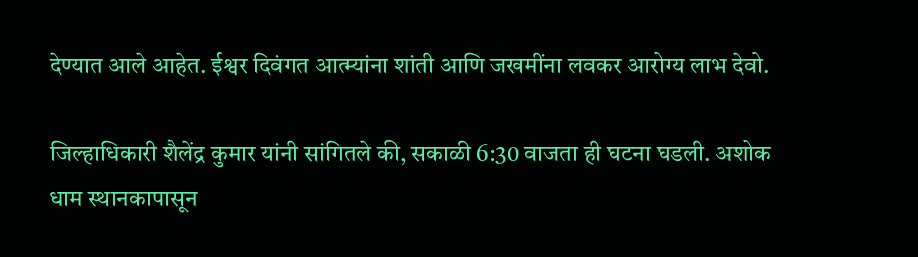देण्यात आले आहेत. ईश्वर दिवंगत आत्म्यांना शांती आणि जखमींना लवकर आरोग्य लाभ देवो.

जिल्हाधिकारी शैलेंद्र कुमार यांनी सांगितले की, सकाळी 6:30 वाजता ही घटना घडली. अशोक धाम स्थानकापासून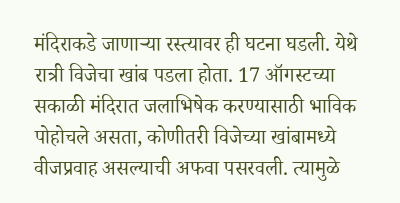मंदिराकडे जाणाऱ्या रस्त्यावर ही घटना घडली. येथे रात्री विजेचा खांब पडला होता. 17 ऑगस्टच्या सकाळी मंदिरात जलाभिषेक करण्यासाठी भाविक पोहोचले असता, कोणीतरी विजेच्या खांबामध्ये वीजप्रवाह असल्याची अफवा पसरवली. त्यामुळे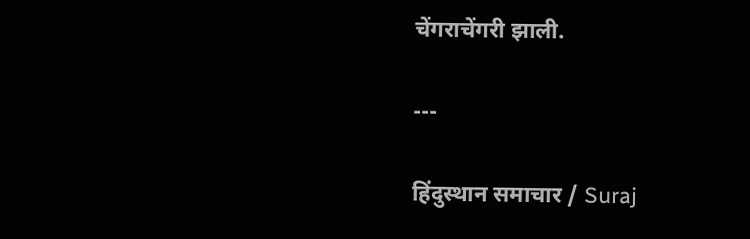चेंगराचेंगरी झाली.

---

हिंदुस्थान समाचार / Suraj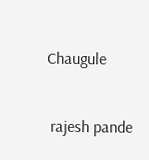Chaugule


 rajesh pande